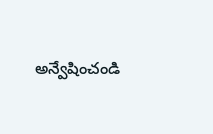అన్వేషించండి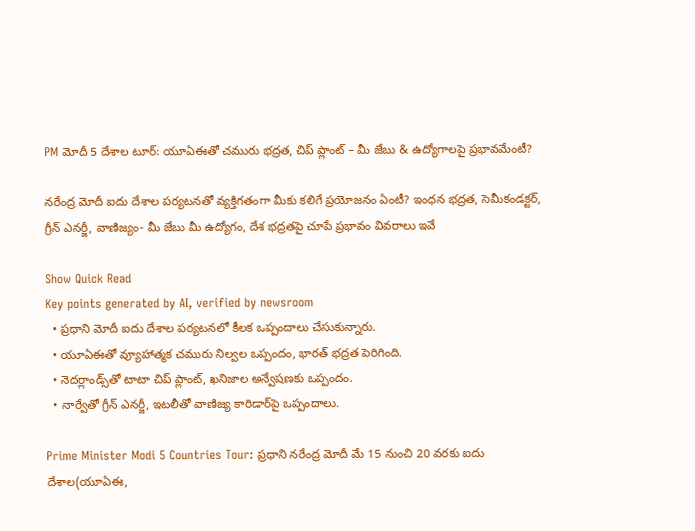PM మోదీ 5 దేశాల టూర్: యూఏఈతో చమురు భద్రత, చిప్ ప్లాంట్ – మీ జేబు & ఉద్యోగాలపై ప్రభావమేంటీ?

నరేంద్ర మోదీ ఐదు దేశాల పర్యటనతో వ్యక్తిగతంగా మీకు కలిగే ప్రయోజనం ఏంటీ? ఇంధన భద్రత, సెమీకండక్టర్, గ్రీన్ ఎనర్జీ, వాణిజ్యం- మీ జేబు మీ ఉద్యోగం, దేశ భద్రతపై చూపే ప్రభావం వివరాలు ఇవే

Show Quick Read
Key points generated by AI, verified by newsroom
  • ప్రధాని మోదీ ఐదు దేశాల పర్యటనలో కీలక ఒప్పందాలు చేసుకున్నారు.
  • యూఏఈతో వ్యూహాత్మక చమురు నిల్వల ఒప్పందం, భారత్ భద్రత పెరిగింది.
  • నెదర్లాండ్స్‌తో టాటా చిప్ ప్లాంట్, ఖనిజాల అన్వేషణకు ఒప్పందం.
  • నార్వేతో గ్రీన్ ఎనర్జీ, ఇటలీతో వాణిజ్య కారిడార్‌పై ఒప్పందాలు.

Prime Minister Modi 5 Countries Tour: ప్రధాని నరేంద్ర మోదీ మే 15 నుంచి 20 వరకు ఐదు దేశాల(యూఏఈ,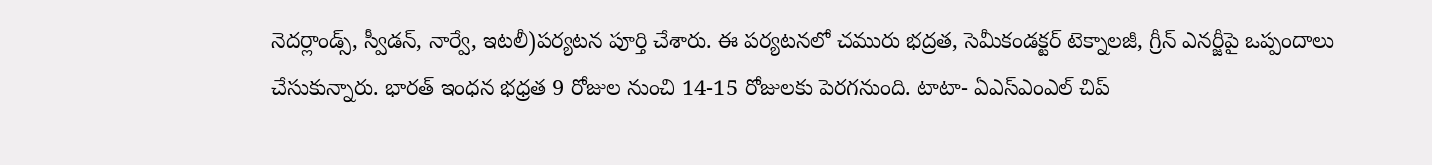నెదర్లాండ్స్, స్వీడన్, నార్వే, ఇటలీ)పర్యటన పూర్తి చేశారు. ఈ పర్యటనలో చమురు భద్రత, సెమీకండక్టర్ టెక్నాలజీ, గ్రీన్ ఎనర్జీపై ఒప్పందాలు చేసుకున్నారు. భారత్ ఇంధన భధ్రత 9 రోజుల నుంచి 14-15 రోజులకు పెరగనుంది. టాటా- ఏఎస్‌ఎంఎల్ చిప్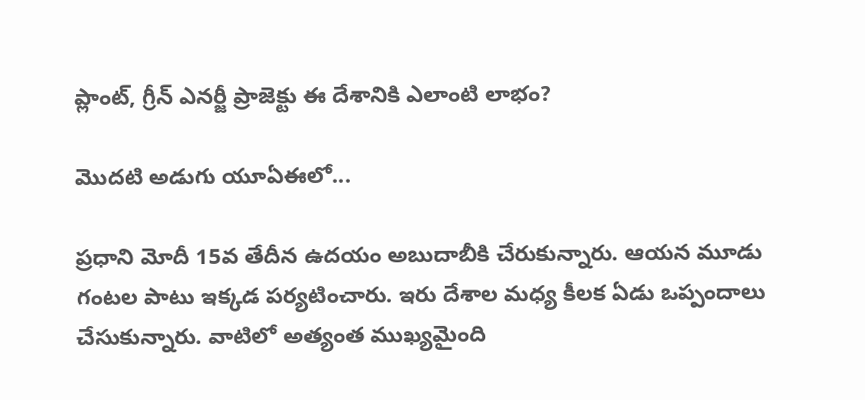ప్లాంట్, గ్రీన్ ఎనర్జీ ప్రాజెక్టు ఈ దేశానికి ఎలాంటి లాభం?

మొదటి అడుగు యూఏఈలో...

ప్రధాని మోదీ 15వ తేదీన ఉదయం అబుదాబీకి చేరుకున్నారు. ఆయన మూడు గంటల పాటు ఇక్కడ పర్యటించారు. ఇరు దేశాల మధ్య కీలక ఏడు ఒప్పందాలు చేసుకున్నారు. వాటిలో అత్యంత ముఖ్యమైంది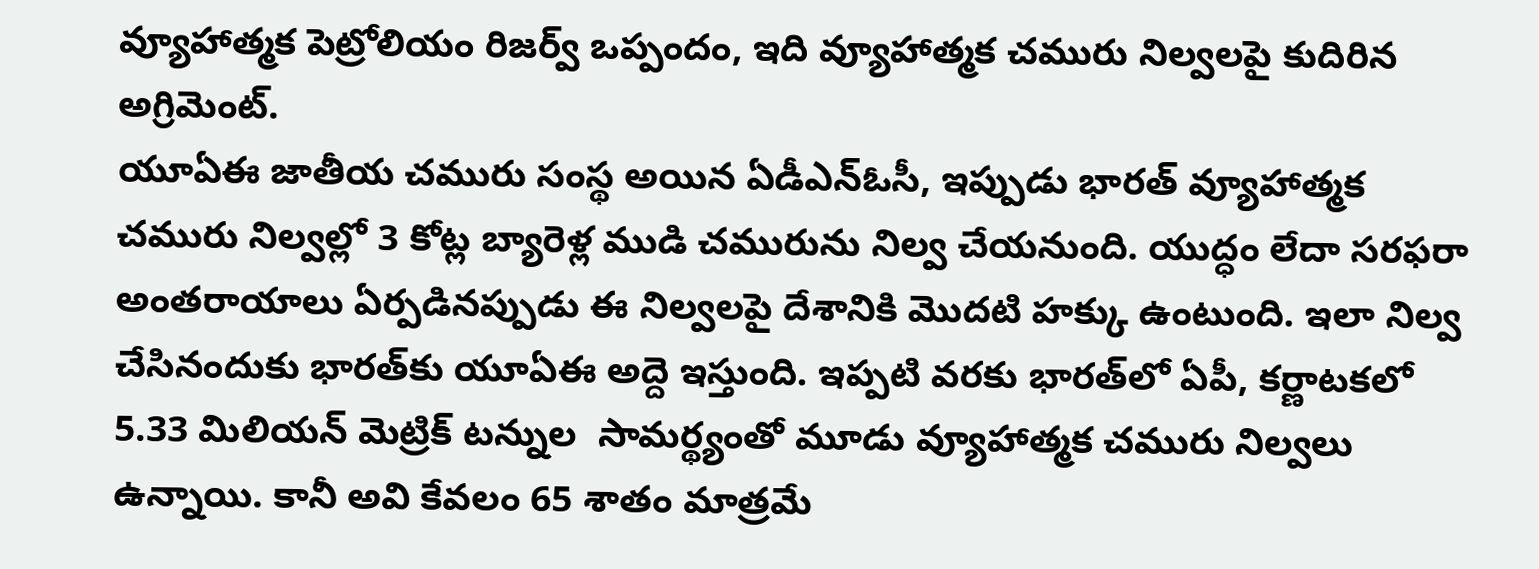వ్యూహాత్మక పెట్రోలియం రిజర్వ్‌ ఒప్పందం, ఇది వ్యూహాత్మక చమురు నిల్వలపై కుదిరిన అగ్రిమెంట్‌.
యూఏఈ జాతీయ చమురు సంస్థ అయిన ఏడీఎన్‌ఓసీ, ఇప్పుడు భారత్‌ వ్యూహాత్మక చమురు నిల్వల్లో 3 కోట్ల బ్యారెళ్ల ముడి చమురును నిల్వ చేయనుంది. యుద్ధం లేదా సరఫరా అంతరాయాలు ఏర్పడినప్పుడు ఈ నిల్వలపై దేశానికి మొదటి హక్కు ఉంటుంది. ఇలా నిల్వ చేసినందుకు భారత్‌కు యూఏఈ అద్దె ఇస్తుంది. ఇప్పటి వరకు భారత్‌లో ఏపీ, కర్ణాటకలో 5.33 మిలియన్ మెట్రిక్ టన్నుల  సామర్థ్యంతో మూడు వ్యూహాత్మక చమురు నిల్వలు ఉన్నాయి. కానీ అవి కేవలం 65 శాతం మాత్రమే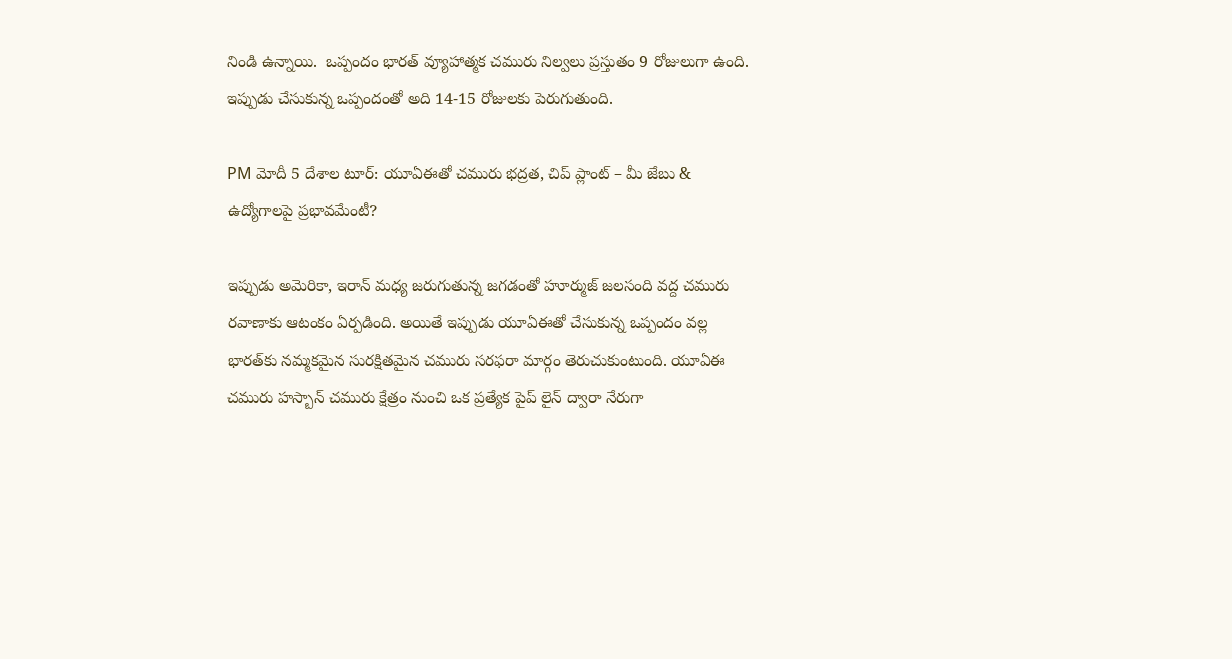నిండి ఉన్నాయి.  ఒప్పందం భారత్ వ్యూహాత్మక చమురు నిల్వలు ప్రస్తుతం 9 రోజులుగా ఉంది. ఇప్పుడు చేసుకున్న ఒప్పందంతో అది 14-15 రోజులకు పెరుగుతుంది.

PM మోదీ 5 దేశాల టూర్: యూఏఈతో చమురు భద్రత, చిప్ ప్లాంట్ – మీ జేబు & ఉద్యోగాలపై ప్రభావమేంటీ?

ఇప్పుడు అమెరికా, ఇరాన్ మధ్య జరుగుతున్న జగడంతో హూర్ముజ్ జలసంది వద్ద చమురు రవాణాకు ఆటంకం ఏర్పడింది. అయితే ఇప్పుడు యూఏఈతో చేసుకున్న ఒప్పందం వల్ల భారత్‌కు నమ్మకమైన సురక్షితమైన చమురు సరఫరా మార్గం తెరుచుకుంటుంది. యూఏఈ చమురు హస్బాన్ చమురు క్షేత్రం నుంచి ఒక ప్రత్యేక పైప్ లైన్ ద్వారా నేరుగా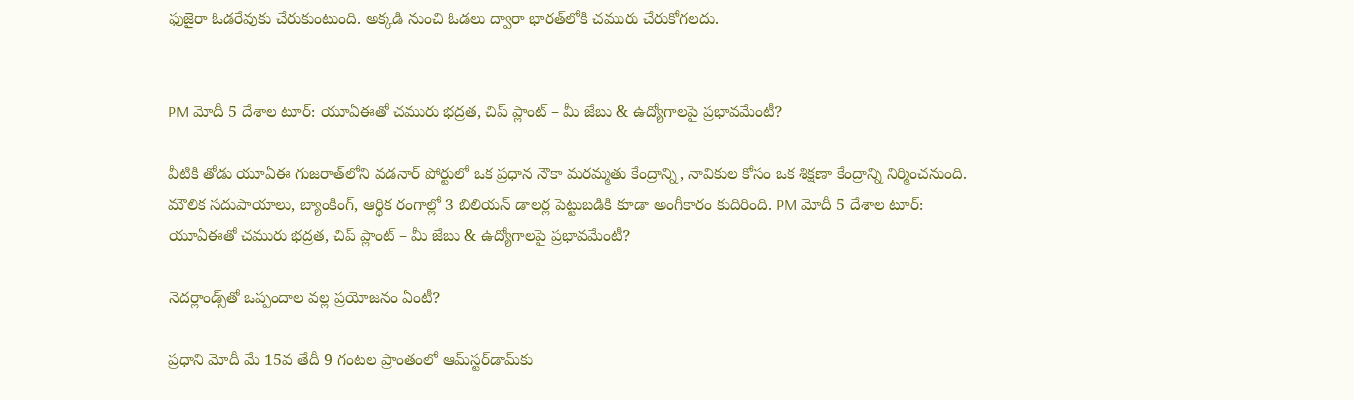ఫుజైరా ఓడరేవుకు చేరుకుంటుంది. అక్కడి నుంచి ఓడలు ద్వారా భారత్‌లోకి చమురు చేరుకోగలదు.


PM మోదీ 5 దేశాల టూర్: యూఏఈతో చమురు భద్రత, చిప్ ప్లాంట్ – మీ జేబు & ఉద్యోగాలపై ప్రభావమేంటీ?

వీటికి తోడు యూఏఈ గుజరాత్‌లోని వడనార్‌ పోర్టులో ఒక ప్రధాన నౌకా మరమ్మతు కేంద్రాన్ని, నావికుల కోసం ఒక శిక్షణా కేంద్రాన్ని నిర్మించనుంది. మౌలిక సదుపాయాలు, బ్యాంకింగ్‌, ఆర్థిక రంగాల్లో 3 బిలియన్ డాలర్ల పెట్టుబడికి కూడా అంగీకారం కుదిరింది. PM మోదీ 5 దేశాల టూర్: యూఏఈతో చమురు భద్రత, చిప్ ప్లాంట్ – మీ జేబు & ఉద్యోగాలపై ప్రభావమేంటీ?

నెదర్లాండ్స్‌తో ఒప్పందాల వల్ల ప్రయోజనం ఏంటీ?

ప్రధాని మోదీ మే 15వ తేదీ 9 గంటల ప్రాంతంలో ఆమ్‌స్టర్‌డామ్‌కు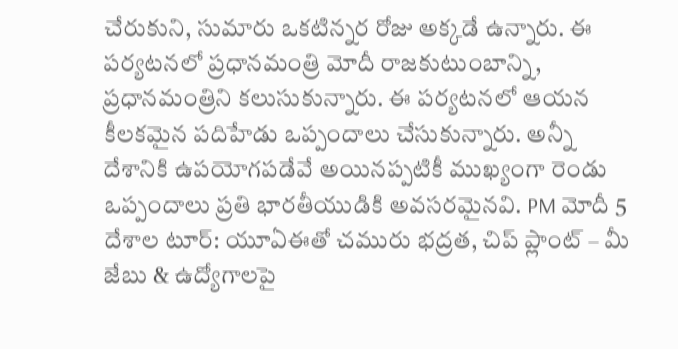చేరుకుని, సుమారు ఒకటిన్నర రోజు అక్కడే ఉన్నారు. ఈ పర్యటనలో ప్రధానమంత్రి మోదీ రాజకుటుంబాన్ని, ప్రధానమంత్రిని కలుసుకున్నారు. ఈ పర్యటనలో ఆయన కీలకమైన పదిహేడు ఒప్పందాలు చేసుకున్నారు. అన్నీ దేశానికి ఉపయోగపడేవే అయినప్పటికీ ముఖ్యంగా రెండు ఒప్పందాలు ప్రతి భారతీయుడికి అవసరమైనవి. PM మోదీ 5 దేశాల టూర్: యూఏఈతో చమురు భద్రత, చిప్ ప్లాంట్ – మీ జేబు & ఉద్యోగాలపై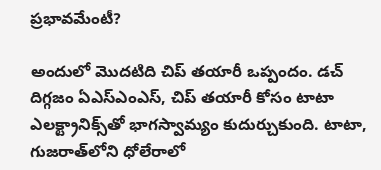ప్రభావమేంటీ?

అందులో మొదటిది చిప్ తయారీ ఒప్పందం. డచ్ దిగ్గజం ఏఎస్‌ఎంఎస్, చిప్ తయారీ కోసం టాటా ఎలక్ట్రానిక్స్‌తో భాగస్వామ్యం కుదుర్చుకుంది. టాటా, గుజరాత్‌లోని ధోలేరాలో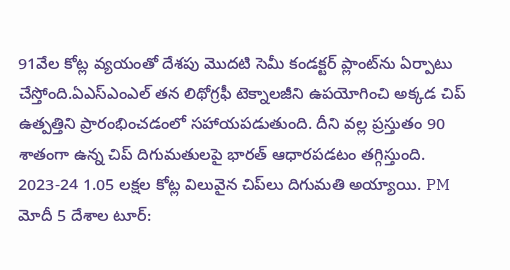91వేల కోట్ల వ్యయంతో దేశపు మొదటి సెమీ కండక్టర్‌ ప్లాంట్‌ను ఏర్పాటు చేస్తోంది.ఏఎస్‌ఎంఎల్ తన లిథోగ్రఫీ టెక్నాలజీని ఉపయోగించి అక్కడ చిప్ ఉత్పత్తిని ప్రారంభించడంలో సహాయపడుతుంది. దీని వల్ల ప్రస్తుతం 90 శాతంగా ఉన్న చిప్ దిగుమతులపై భారత్‌ ఆధారపడటం తగ్గిస్తుంది. 2023-24 1.05 లక్షల కోట్ల విలువైన చిప్‌లు దిగుమతి అయ్యాయి. PM మోదీ 5 దేశాల టూర్: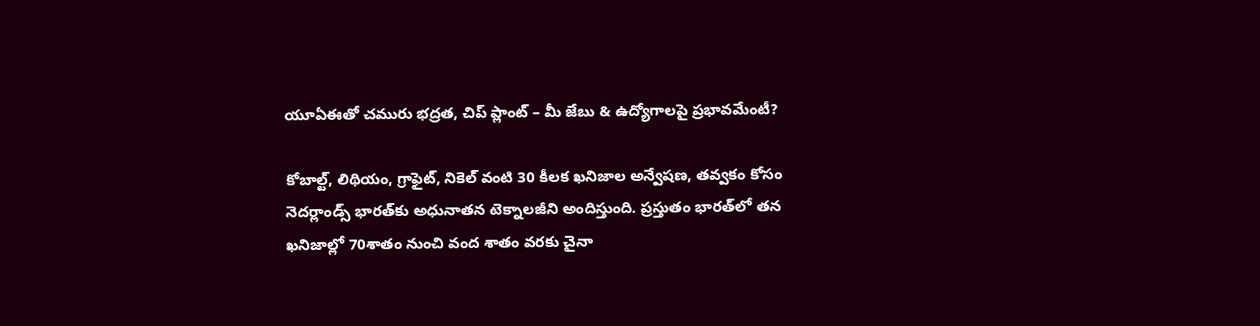యూఏఈతో చమురు భద్రత, చిప్ ప్లాంట్ – మీ జేబు & ఉద్యోగాలపై ప్రభావమేంటీ?

కోబాల్ట్, లిథియం, గ్రాఫైట్, నికెల్ వంటి 30 కీలక ఖనిజాల అన్వేషణ, తవ్వకం కోసం నెదర్లాండ్స్‌ భారత్‌కు అధునాతన టెక్నాలజీని అందిస్తుంది. ప్రస్తుతం భారత్‌లో తన ఖనిజాల్లో 70శాతం నుంచి వంద శాతం వరకు చైనా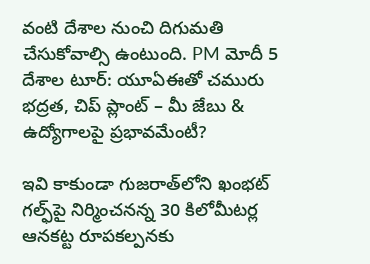వంటి దేశాల నుంచి దిగుమతి చేసుకోవాల్సి ఉంటుంది. PM మోదీ 5 దేశాల టూర్: యూఏఈతో చమురు భద్రత, చిప్ ప్లాంట్ – మీ జేబు & ఉద్యోగాలపై ప్రభావమేంటీ?

ఇవి కాకుండా గుజరాత్‌లోని ఖంభట్‌ గల్ఫ్‌పై నిర్మించనన్న 30 కిలోమీటర్ల ఆనకట్ట రూపకల్పనకు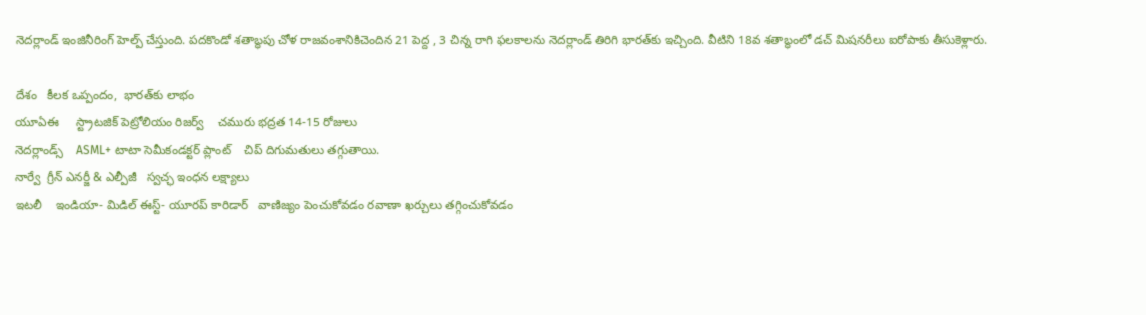నెదర్లాండ్ ఇంజినీరింగ్ హెల్ప్ చేస్తుంది. పదకొండో శతాబ్ధపు చోళ రాజవంశానికిచెందిన 21 పెద్ద , 3 చిన్న రాగి ఫలకాలను నెదర్లాండ్ తిరిగి భారత్‌కు ఇచ్చింది. వీటిని 18వ శతాబ్ధంలో డచ్‌ మిషనరీలు ఐరోపాకు తీసుకెళ్లారు.

దేశం   కీలక ఒప్పందం,  భారత్‌కు లాభం
యూఏఈ     స్ట్రాటజిక్ పెట్రోలియం రిజర్వ్    చమురు భద్రత 14-15 రోజులు
నెదర్లాండ్స్‌    ASML+ టాటా సెమీకండక్టర్ ప్లాంట్    చిప్ దిగుమతులు తగ్గుతాయి.
నార్వే  గ్రీన్ ఎనర్జీ & ఎల్పీజీ   స్వచ్ఛ ఇంధన లక్ష్యాలు
ఇటలీ    ఇండియా- మిడిల్ ఈస్ట్- యూరప్ కారిడార్   వాణిజ్యం పెంచుకోవడం రవాణా ఖర్చులు తగ్గించుకోవడం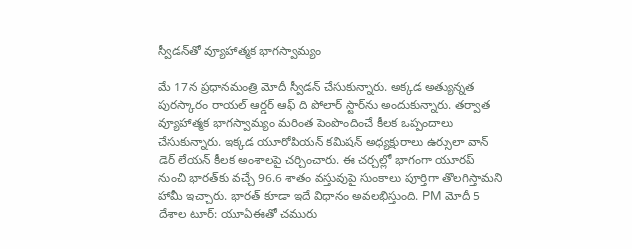స్వీడన్‌తో వ్యూహాత్మక భాగస్వామ్యం

మే 17న ప్రధానమంత్రి మోదీ స్వీడన్ చేసుకున్నారు. అక్కడ అత్యున్నత పురస్కారం రాయల్ ఆర్డర్ ఆఫ్‌ ది పోలార్ స్టార్‌ను అందుకున్నారు. తర్వాత వ్యూహాత్మక భాగస్వామ్యం మరింత పెంపొందించే కీలక ఒప్పందాలు చేసుకున్నారు. ఇక్కడ యూరోపియన్ కమిషన్ అధ్యక్షురాలు ఉర్సులా వాన్ డెర్‌ లేయన్ కీలక అంశాలపై చర్చించారు. ఈ చర్చల్లో భాగంగా యూరప్ నుంచి భారత్‌కు వచ్చే 96.6 శాతం వస్తువుపై సుంకాలు పూర్తిగా తొలగిస్తామని హామీ ఇచ్చారు. భారత్ కూడా ఇదే విధానం అవలభిస్తుంది. PM మోదీ 5 దేశాల టూర్: యూఏఈతో చమురు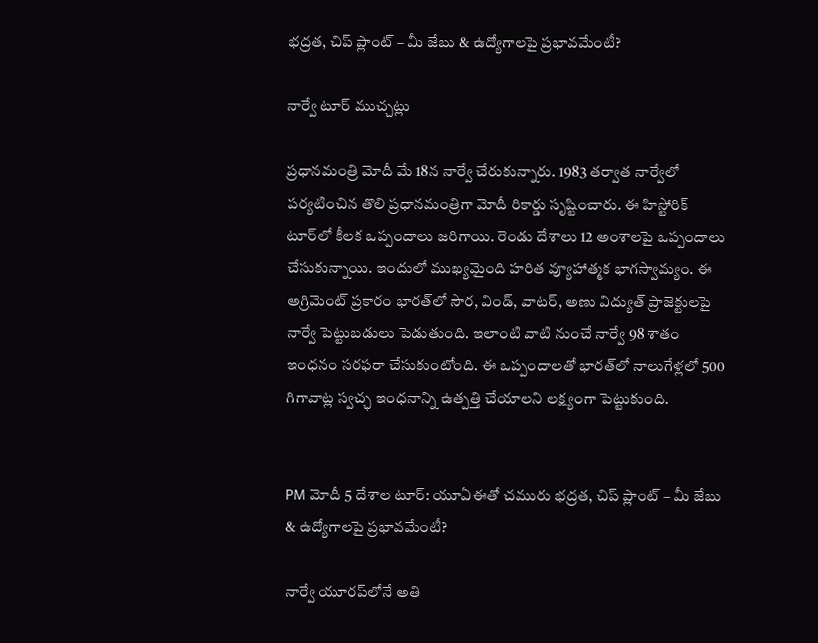భద్రత, చిప్ ప్లాంట్ – మీ జేబు & ఉద్యోగాలపై ప్రభావమేంటీ?

నార్వే టూర్ ముచ్చట్లు

ప్రధానమంత్రి మోదీ మే 18న నార్వే చేరుకున్నారు. 1983 తర్వాత నార్వేలో పర్యటించిన తొలి ప్రధానమంత్రిగా మోదీ రికార్డు సృష్టించారు. ఈ హిస్టోరిక్ టూర్‌లో కీలక ఒప్పందాలు జరిగాయి. రెండు దేశాలు 12 అంశాలపై ఒప్పందాలు చేసుకున్నాయి. ఇందులో ముఖ్యమైంది హరిత వ్యూహాత్మక భాగస్వామ్యం. ఈ అగ్రిమెంట్ ప్రకారం భారత్‌లో సౌర, విండ్, వాటర్, అణు విద్యుత్‌ ప్రాజెక్టులపై నార్వే పెట్టుబడులు పెడుతుంది. ఇలాంటి వాటి నుంచే నార్వే 98 శాతం ఇంధనం సరఫరా చేసుకుంటోంది. ఈ ఒప్పందాలతో భారత్‌లో నాలుగేళ్లలో 500 గిగావాట్ల స్వచ్ఛ ఇంధనాన్ని ఉత్పత్తి చేయాలని లక్ష్యంగా పెట్టుకుంది.


PM మోదీ 5 దేశాల టూర్: యూఏఈతో చమురు భద్రత, చిప్ ప్లాంట్ – మీ జేబు & ఉద్యోగాలపై ప్రభావమేంటీ?

నార్వే యూరప్‌లోనే అతి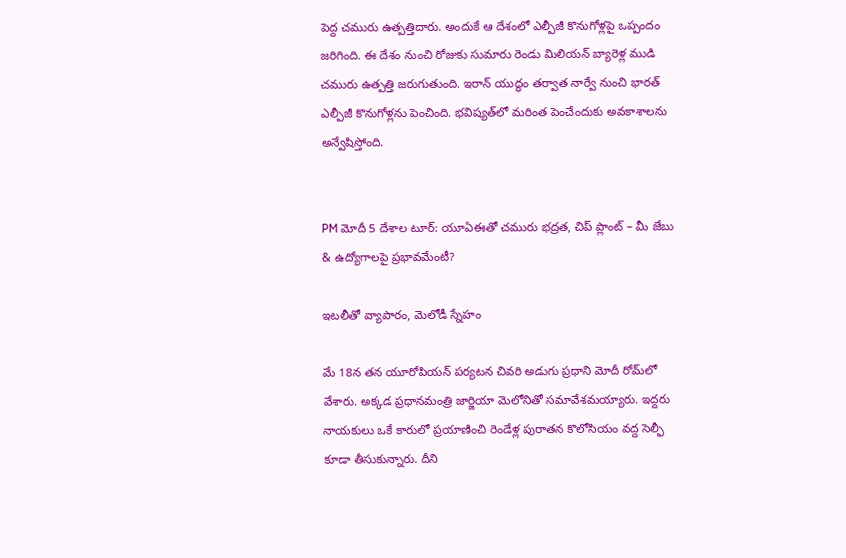పెద్ద చమురు ఉత్పత్తిదారు. అందుకే ఆ దేశంలో ఎల్పీజీ కొనుగోళ్లపై ఒప్పందం జరిగింది. ఈ దేశం నుంచి రోజుకు సుమారు రెండు మిలియన్ బ్యారెళ్ల ముడి చమురు ఉత్పత్తి జరుగుతుంది. ఇరాన్ యుద్ధం తర్వాత నార్వే నుంచి భారత్ ఎల్పీజీ కొనుగోళ్లను పెంచింది. భవిష్యత్‌లో మరింత పెంచేందుకు అవకాశాలను అన్వేషిస్తోంది.


PM మోదీ 5 దేశాల టూర్: యూఏఈతో చమురు భద్రత, చిప్ ప్లాంట్ – మీ జేబు & ఉద్యోగాలపై ప్రభావమేంటీ?

ఇటలీతో వ్యాపారం, మెలోడీ స్నేహం

మే 18న తన యూరోపియన్ పర్యటన చివరి అడుగు ప్రధాని మోదీ రోమ్‌లో వేశారు. అక్కడ ప్రధానమంత్రి జార్జియా మెలోనితో సమావేశమయ్యారు. ఇద్దరు నాయకులు ఒకే కారులో ప్రయాణించి రెండేళ్ల పురాతన కొలోసియం వద్ద సెల్ఫీ కూడా తీసుకున్నారు. దీని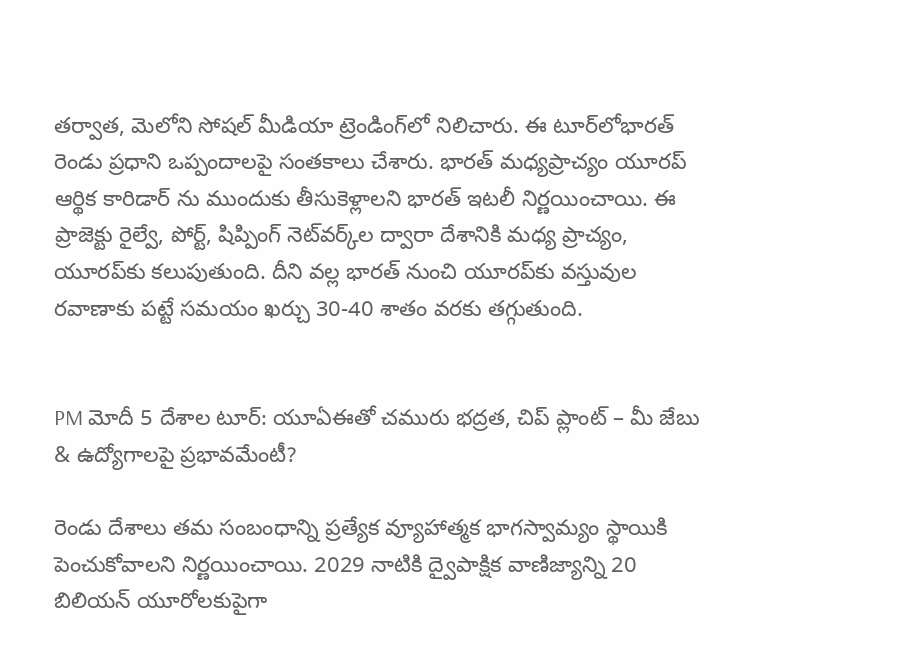తర్వాత, మెలోని సోషల్ మీడియా ట్రెండింగ్‌లో నిలిచారు. ఈ టూర్‌లోభారత్ రెండు ప్రధాని ఒప్పందాలపై సంతకాలు చేశారు. భారత్ మధ్యప్రాచ్యం యూరప్ ఆర్థిక కారిడార్‌ ను ముందుకు తీసుకెళ్లాలని భారత్ ఇటలీ నిర్ణయించాయి. ఈ ప్రాజెక్టు రైల్వే, పోర్ట్, షిప్పింగ్ నెట్‌వర్క్‌ల ద్వారా దేశానికి మధ్య ప్రాచ్యం, యూరప్‌కు కలుపుతుంది. దీని వల్ల భారత్ నుంచి యూరప్‌కు వస్తువుల రవాణాకు పట్టే సమయం ఖర్చు 30-40 శాతం వరకు తగ్గుతుంది.


PM మోదీ 5 దేశాల టూర్: యూఏఈతో చమురు భద్రత, చిప్ ప్లాంట్ – మీ జేబు & ఉద్యోగాలపై ప్రభావమేంటీ?

రెండు దేశాలు తమ సంబంధాన్ని ప్రత్యేక వ్యూహాత్మక భాగస్వామ్యం స్థాయికి పెంచుకోవాలని నిర్ణయించాయి. 2029 నాటికి ద్వైపాక్షిక వాణిజ్యాన్ని 20 బిలియన్ యూరోలకుపైగా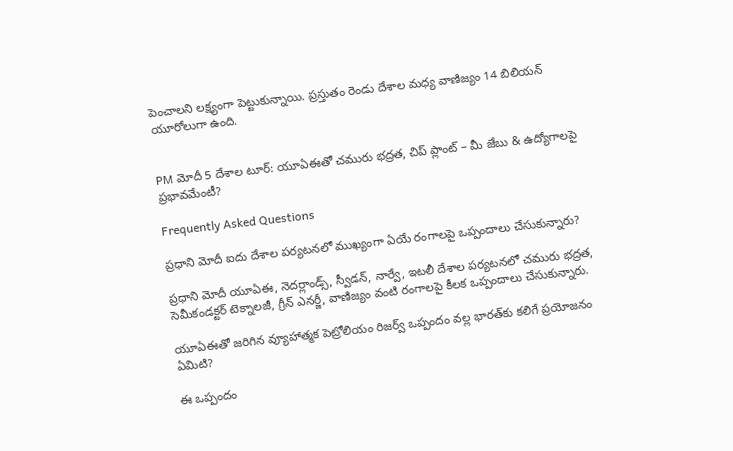పెంచాలని లక్ష్యంగా పెట్టుకున్నాయి. ప్రస్తుతం రెండు దేశాల మధ్య వాణిజ్యం 14 బిలియన్ యూరోలుగా ఉంది.


PM మోదీ 5 దేశాల టూర్: యూఏఈతో చమురు భద్రత, చిప్ ప్లాంట్ – మీ జేబు & ఉద్యోగాలపై ప్రభావమేంటీ?

Frequently Asked Questions

ప్రధాని మోదీ ఐదు దేశాల పర్యటనలో ముఖ్యంగా ఏయే రంగాలపై ఒప్పందాలు చేసుకున్నారు?

ప్రధాని మోదీ యూఏఈ, నెదర్లాండ్స్, స్వీడన్, నార్వే, ఇటలీ దేశాల పర్యటనలో చమురు భద్రత, సెమీకండక్టర్ టెక్నాలజీ, గ్రీన్ ఎనర్జీ, వాణిజ్యం వంటి రంగాలపై కీలక ఒప్పందాలు చేసుకున్నారు.

యూఏఈతో జరిగిన వ్యూహాత్మక పెట్రోలియం రిజర్వ్ ఒప్పందం వల్ల భారత్‌కు కలిగే ప్రయోజనం ఏమిటి?

ఈ ఒప్పందం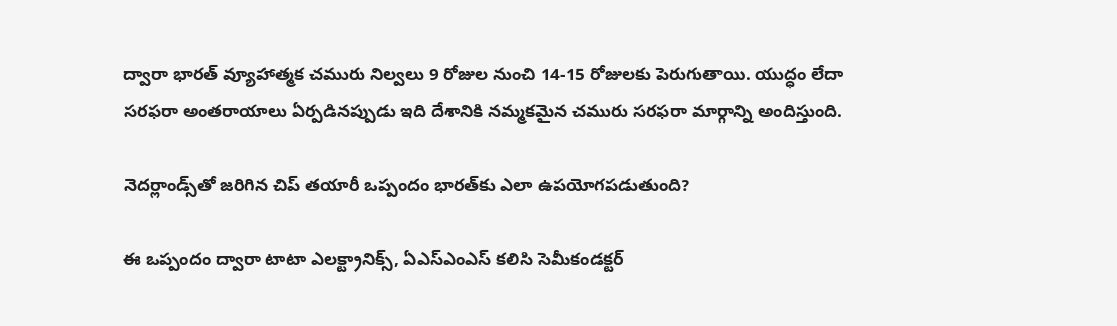ద్వారా భారత్‌ వ్యూహాత్మక చమురు నిల్వలు 9 రోజుల నుంచి 14-15 రోజులకు పెరుగుతాయి. యుద్ధం లేదా సరఫరా అంతరాయాలు ఏర్పడినప్పుడు ఇది దేశానికి నమ్మకమైన చమురు సరఫరా మార్గాన్ని అందిస్తుంది.

నెదర్లాండ్స్‌తో జరిగిన చిప్ తయారీ ఒప్పందం భారత్‌కు ఎలా ఉపయోగపడుతుంది?

ఈ ఒప్పందం ద్వారా టాటా ఎలక్ట్రానిక్స్‌, ఏఎస్‌ఎంఎస్‌ కలిసి సెమీకండక్టర్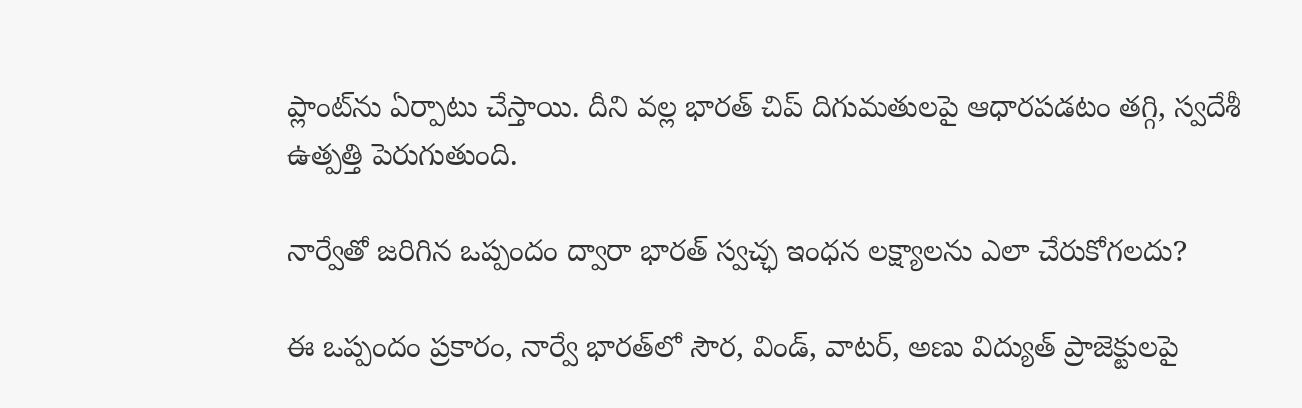ప్లాంట్‌ను ఏర్పాటు చేస్తాయి. దీని వల్ల భారత్‌ చిప్ దిగుమతులపై ఆధారపడటం తగ్గి, స్వదేశీ ఉత్పత్తి పెరుగుతుంది.

నార్వేతో జరిగిన ఒప్పందం ద్వారా భారత్‌ స్వచ్ఛ ఇంధన లక్ష్యాలను ఎలా చేరుకోగలదు?

ఈ ఒప్పందం ప్రకారం, నార్వే భారత్‌లో సౌర, విండ్, వాటర్, అణు విద్యుత్‌ ప్రాజెక్టులపై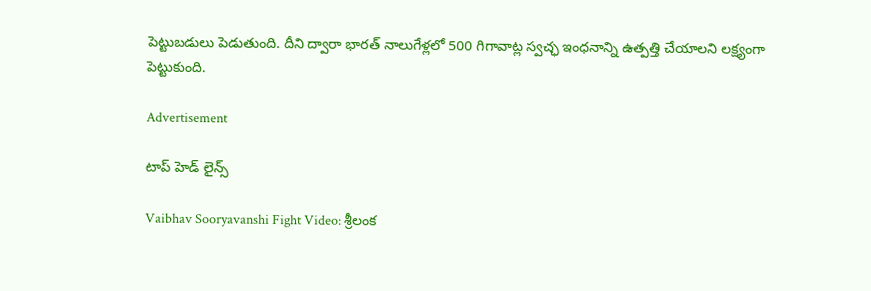పెట్టుబడులు పెడుతుంది. దీని ద్వారా భారత్‌ నాలుగేళ్లలో 500 గిగావాట్ల స్వచ్ఛ ఇంధనాన్ని ఉత్పత్తి చేయాలని లక్ష్యంగా పెట్టుకుంది.

Advertisement

టాప్ హెడ్ లైన్స్

Vaibhav Sooryavanshi Fight Video: శ్రీలంక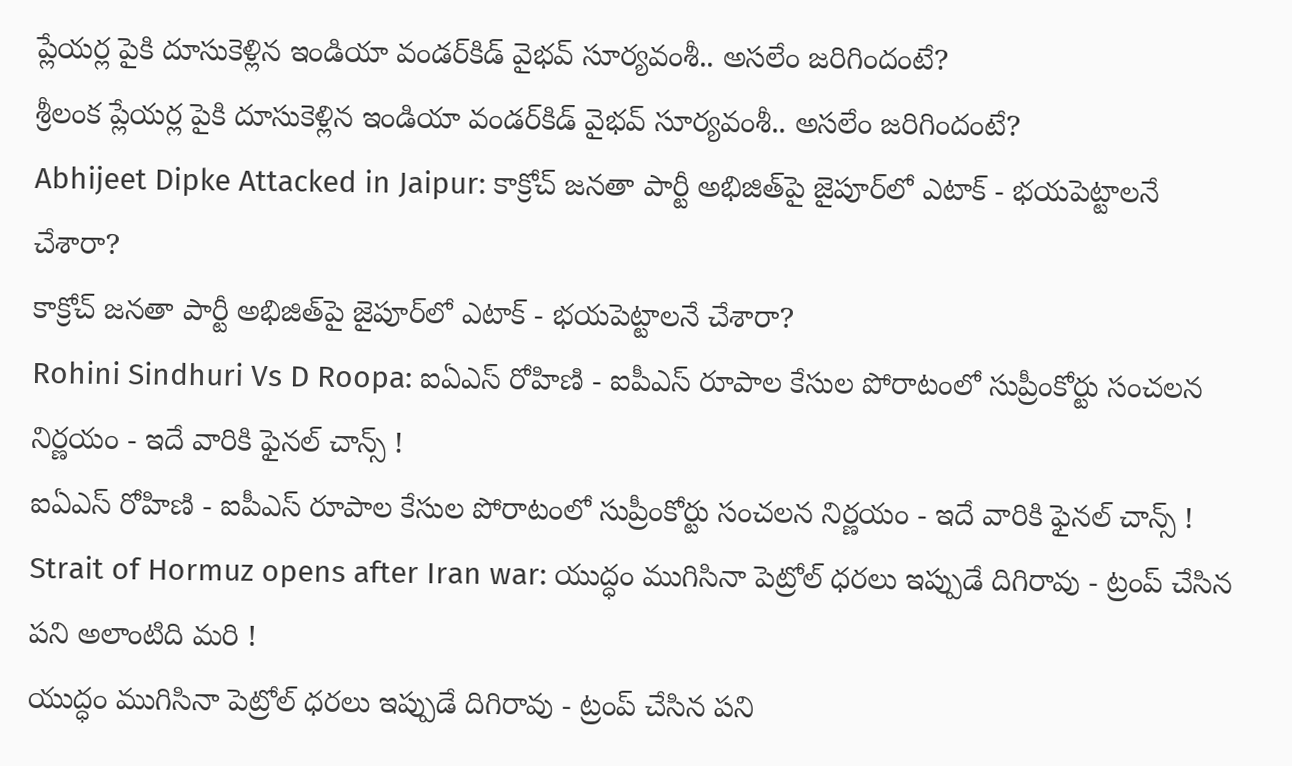ప్లేయర్ల పైకి దూసుకెళ్లిన ఇండియా వండర్‌కిడ్ వైభవ్ సూర్యవంశీ.. అసలేం జరిగిందంటే?
శ్రీలంక ప్లేయర్ల పైకి దూసుకెళ్లిన ఇండియా వండర్‌కిడ్ వైభవ్ సూర్యవంశీ.. అసలేం జరిగిందంటే?
Abhijeet Dipke Attacked in Jaipur: కాక్రోచ్ జనతా పార్టీ అభిజిత్‌పై జైపూర్‌లో ఎటాక్ - భయపెట్టాలనే చేశారా?
కాక్రోచ్ జనతా పార్టీ అభిజిత్‌పై జైపూర్‌లో ఎటాక్ - భయపెట్టాలనే చేశారా?
Rohini Sindhuri Vs D Roopa: ఐఏఎస్ రోహిణి - ఐపీఎస్ రూపాల కేసుల పోరాటంలో సుప్రీంకోర్టు సంచలన నిర్ణయం - ఇదే వారికి ఫైనల్ చాన్స్ !
ఐఏఎస్ రోహిణి - ఐపీఎస్ రూపాల కేసుల పోరాటంలో సుప్రీంకోర్టు సంచలన నిర్ణయం - ఇదే వారికి ఫైనల్ చాన్స్ !
Strait of Hormuz opens after Iran war: యుద్ధం ముగిసినా పెట్రోల్ ధరలు ఇప్పుడే దిగిరావు - ట్రంప్ చేసిన పని అలాంటిది మరి !
యుద్ధం ముగిసినా పెట్రోల్ ధరలు ఇప్పుడే దిగిరావు - ట్రంప్ చేసిన పని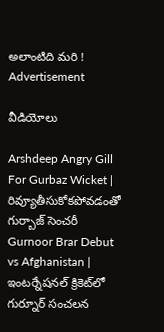అలాంటిది మరి !
Advertisement

వీడియోలు

Arshdeep Angry Gill For Gurbaz Wicket | రివ్యూతీసుకోకపోవడంతో గుర్బాజ్ సెంచరీ
Gurnoor Brar Debut vs Afghanistan | ఇంటర్నేషనల్ క్రికెట్‌లో గుర్నూర్ సంచలన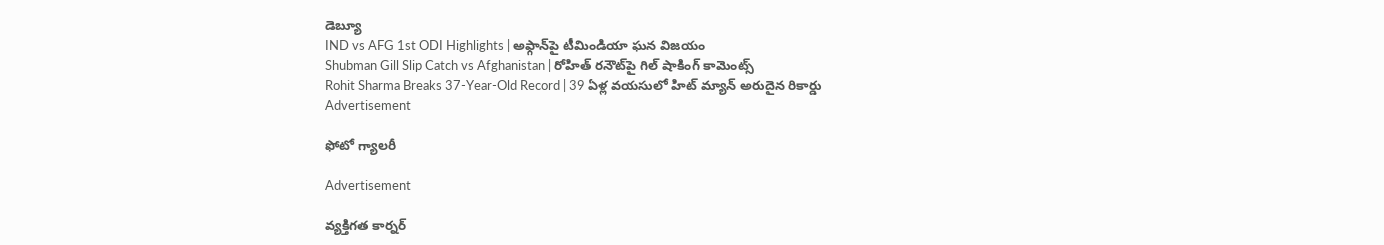డెబ్యూ
IND vs AFG 1st ODI Highlights | అఫ్గాన్‌పై టీమిండియా ఘన విజయం
Shubman Gill Slip Catch vs Afghanistan | రోహిత్ రనౌట్‌పై గిల్ షాకింగ్ కామెంట్స్
Rohit Sharma Breaks 37-Year-Old Record | 39 ఏళ్ల వయసులో హిట్ మ్యాన్ అరుదైన రికార్డు
Advertisement

ఫోటో గ్యాలరీ

Advertisement

వ్యక్తిగత కార్నర్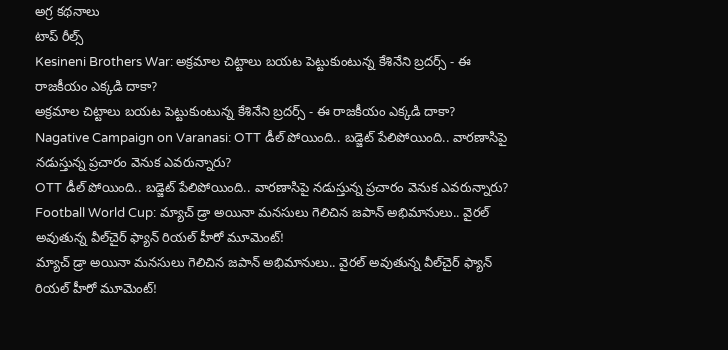అగ్ర కథనాలు
టాప్ రీల్స్
Kesineni Brothers War: అక్రమాల చిట్టాలు బయట పెట్టుకుంటున్న కేశినేని బ్రదర్స్ - ఈ రాజకీయం ఎక్కడి దాకా?
అక్రమాల చిట్టాలు బయట పెట్టుకుంటున్న కేశినేని బ్రదర్స్ - ఈ రాజకీయం ఎక్కడి దాకా?
Nagative Campaign on Varanasi: OTT డీల్ పోయింది.. బడ్జెట్ పేలిపోయింది.. వారణాసిపై నడుస్తున్న ప్రచారం వెనుక ఎవరున్నారు?
OTT డీల్ పోయింది.. బడ్జెట్ పేలిపోయింది.. వారణాసిపై నడుస్తున్న ప్రచారం వెనుక ఎవరున్నారు?
Football World Cup: మ్యాచ్ డ్రా అయినా మనసులు గెలిచిన జపాన్ అభిమానులు.. వైరల్ అవుతున్న వీల్‌చైర్ ఫ్యాన్ రియల్ హీరో మూమెంట్!
మ్యాచ్ డ్రా అయినా మనసులు గెలిచిన జపాన్ అభిమానులు.. వైరల్ అవుతున్న వీల్‌చైర్ ఫ్యాన్ రియల్ హీరో మూమెంట్!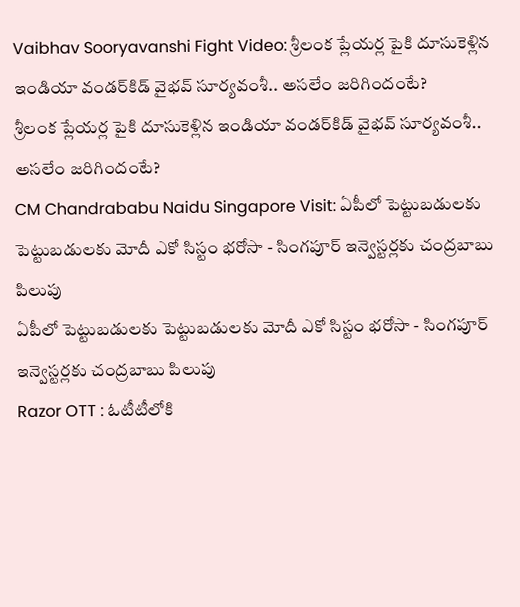Vaibhav Sooryavanshi Fight Video: శ్రీలంక ప్లేయర్ల పైకి దూసుకెళ్లిన ఇండియా వండర్‌కిడ్ వైభవ్ సూర్యవంశీ.. అసలేం జరిగిందంటే?
శ్రీలంక ప్లేయర్ల పైకి దూసుకెళ్లిన ఇండియా వండర్‌కిడ్ వైభవ్ సూర్యవంశీ.. అసలేం జరిగిందంటే?
CM Chandrababu Naidu Singapore Visit: ఏపీలో పెట్టుబడులకు పెట్టుబడులకు మోదీ ఎకో సిస్టం భరోసా - సింగపూర్ ఇన్వెస్టర్లకు చంద్రబాబు పిలుపు
ఏపీలో పెట్టుబడులకు పెట్టుబడులకు మోదీ ఎకో సిస్టం భరోసా - సింగపూర్ ఇన్వెస్టర్లకు చంద్రబాబు పిలుపు
Razor OTT : ఓటీటీలోకి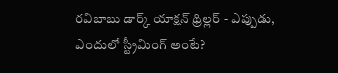రవిబాబు డార్క్ యాక్షన్ థ్రిల్లర్ - ఎప్పుడు, ఎందులో స్ట్రీమింగ్ అంటే?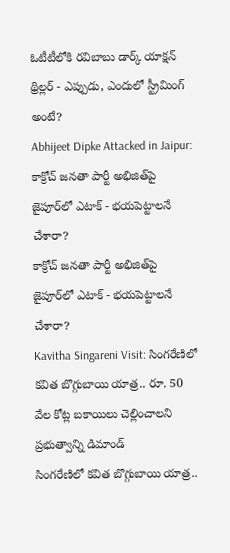ఓటీటీలోకి రవిబాబు డార్క్ యాక్షన్ థ్రిల్లర్ - ఎప్పుడు, ఎందులో స్ట్రీమింగ్ అంటే?
Abhijeet Dipke Attacked in Jaipur: కాక్రోచ్ జనతా పార్టీ అభిజిత్‌పై జైపూర్‌లో ఎటాక్ - భయపెట్టాలనే చేశారా?
కాక్రోచ్ జనతా పార్టీ అభిజిత్‌పై జైపూర్‌లో ఎటాక్ - భయపెట్టాలనే చేశారా?
Kavitha Singareni Visit: సింగరేణిలో కవిత బొగ్గుబాయి యాత్ర.. రూ. 50 వేల కోట్ల బకాయిలు చెల్లించాలని ప్రభుత్వాన్ని డిమాండ్
సింగరేణిలో కవిత బొగ్గుబాయి యాత్ర..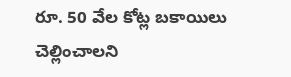రూ. 50 వేల కోట్ల బకాయిలు చెల్లించాలని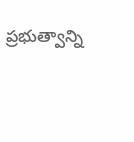ప్రభుత్వాన్ని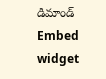డిమాండ్
Embed widget